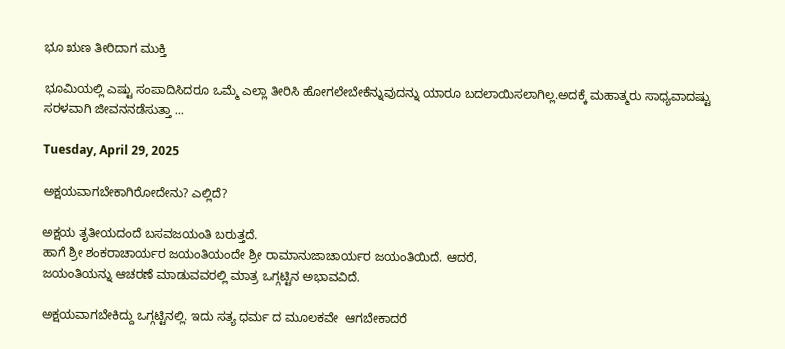ಭೂ ಋಣ ತೀರಿದಾಗ ಮುಕ್ತಿ

ಭೂಮಿಯಲ್ಲಿ ಎಷ್ಟು ಸಂಪಾದಿಸಿದರೂ ಒಮ್ಮೆ ಎಲ್ಲಾ ತೀರಿಸಿ ಹೋಗಲೇಬೇಕೆನ್ನುವುದನ್ನು ಯಾರೂ ಬದಲಾಯಿಸಲಾಗಿಲ್ಲ.ಅದಕ್ಕೆ ಮಹಾತ್ಮರು ಸಾಧ್ಯವಾದಷ್ಟು ಸರಳವಾಗಿ ಜೀವನ‌ನಡೆಸುತ್ತಾ ...

Tuesday, April 29, 2025

ಅಕ್ಷಯವಾಗಬೇಕಾಗಿರೋದೇನು? ಎಲ್ಲಿದೆ?

ಅಕ್ಷಯ ತೃತೀಯದಂದೆ ಬಸವಜಯಂತಿ ಬರುತ್ತದೆ.
ಹಾಗೆ ಶ್ರೀ ಶಂಕರಾಚಾರ್ಯರ ಜಯಂತಿಯಂದೇ ಶ್ರೀ ರಾಮಾನುಜಾಚಾರ್ಯರ ಜಯಂತಿಯಿದೆ. ಆದರೆ,
ಜಯಂತಿಯನ್ನು ಆಚರಣೆ ಮಾಡುವವರಲ್ಲಿ ಮಾತ್ರ ಒಗ್ಗಟ್ಟಿನ ಅಭಾವವಿದೆ.

ಅಕ್ಷಯವಾಗಬೇಕಿದ್ದು ಒಗ್ಗಟ್ಟಿನಲ್ಲಿ. ಇದು ಸತ್ಯ ಧರ್ಮ ದ ಮೂಲಕವೇ  ಆಗಬೇಕಾದರೆ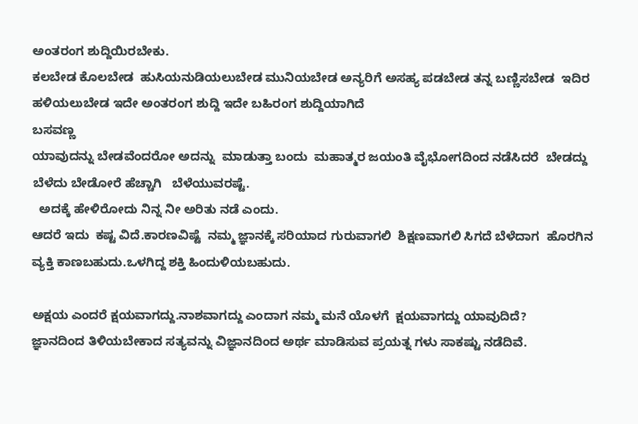ಅಂತರಂಗ ಶುದ್ದಿಯಿರಬೇಕು.
ಕಲಬೇಡ ಕೊಲಬೇಡ  ಹುಸಿಯನುಡಿಯಲು‌ಬೇಡ ಮುನಿಯಬೇಡ ಅನ್ಯರಿಗೆ ಅಸಹ್ಯ ಪಡಬೇಡ ತನ್ನ ಬಣ್ಣಿಸಬೇಡ  ಇದಿರ ಹಳಿಯಲು‌ಬೇಡ ಇದೇ ಅಂತರಂಗ ಶುದ್ದಿ ಇದೇ ಬಹಿರಂಗ ಶುದ್ದಿಯಾಗಿದೆ
ಬಸವಣ್ಣ
ಯಾವುದನ್ನು ಬೇಡವೆಂದರೋ ಅದನ್ನು  ಮಾಡುತ್ತಾ ಬಂದು  ಮಹಾತ್ಮರ ಜಯಂತಿ ವೈಭೋಗದಿಂದ ನಡೆಸಿದರೆ  ಬೇಡದ್ದು ಬೆಳೆದು ಬೇಡೋರೆ ಹೆಚ್ಚಾಗಿ   ಬೆಳೆಯುವರಷ್ಟೆ.
  ಅದಕ್ಕೆ ಹೇಳಿರೋದು ನಿನ್ನ ನೀ ಅರಿತು ನಡೆ ಎಂದು.
ಆದರೆ ಇದು  ಕಷ್ಟ ವಿದೆ.ಕಾರಣವಿಷ್ಟೆ  ನಮ್ಮ ಜ್ಞಾನಕ್ಕೆ ಸರಿಯಾದ ಗುರುವಾಗಲಿ ‌ ಶಿಕ್ಷಣವಾಗಲಿ ಸಿಗದೆ ಬೆಳೆದಾಗ  ಹೊರಗಿನ ವ್ಯಕ್ತಿ ಕಾಣಬಹುದು.ಒಳಗಿದ್ದ ಶಕ್ತಿ ಹಿಂದುಳಿಯಬಹುದು.

ಅಕ್ಷಯ ಎಂದರೆ ಕ್ಷಯವಾಗದ್ದು.ನಾಶವಾಗದ್ದು ಎಂದಾಗ ನಮ್ಮ ಮನೆ ಯೊಳಗೆ  ಕ್ಷಯವಾಗದ್ದು ಯಾವುದಿದೆ?
ಜ್ಞಾನದಿಂದ ತಿಳಿಯಬೇಕಾದ ಸತ್ಯವನ್ನು ವಿಜ್ಞಾನದಿಂದ ಅರ್ಥ ಮಾಡಿಸುವ ಪ್ರಯತ್ನ ಗಳು ಸಾಕಷ್ಟು ನಡೆದಿವೆ.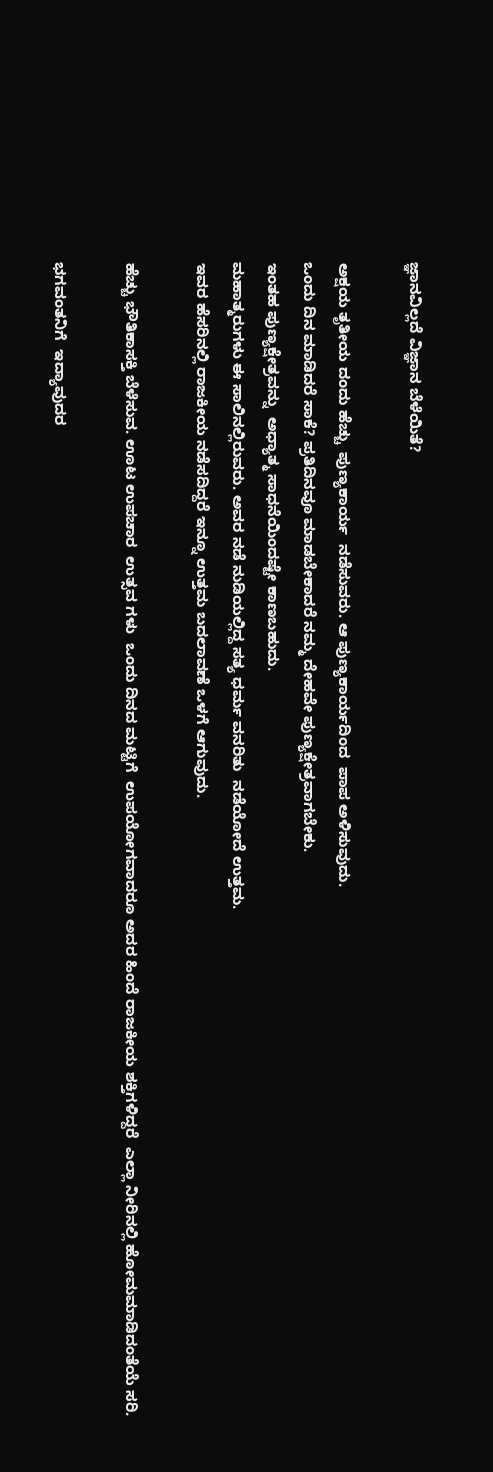ಜ್ಞಾನವಿಲ್ಲದೆ ವಿಜ್ಞಾನ ಬೆಳೆಯಿತೆ?

ಅಕ್ಷಯ ತೃತೀಯ ದಂದು ಹೆಚ್ಚು  ಪುಣ್ಯಕಾರ್ಯ  ನಡೆಸುವರು. ಆ ಪುಣ್ಯಕಾರ್ಯದಿಂದ  ಪಾಪ ಅಳಿಸುವುದು.
ಒಂದು ದಿನ‌ ಮಾಡಿದರೆ ಸಾಕೆ? ಪ್ರತಿದಿನವೂ ಮಾಡಬೇಕಾದರೆ ನಮ್ಮ ದೇಹವೇ ಪುಣ್ಯಕ್ಷೇತ್ರವಾಗಬೇಕು.
ಇಂತಹ ಪುಣ್ಯಕ್ಷೇತ್ರವನ್ನು  ಅಧ್ಯಾತ್ಮ ಸಾಧನೆಯಿಂದಷ್ಟೇ ಕಾಣಬಹುದು.
ಮಹಾತ್ಮರುಗಳು ಈ ಸಾಲಿನಲ್ಲಿರುವರು. ಅವರ ನಡೆ ನುಡಿಯಲ್ಲಿದ್ದ ಸತ್ಯ ಧರ್ಮ ವನರಿತು  ನಡೆಯೋದೆ ಉತ್ತಮ.
ಇವರ ಹೆಸರಿನಲ್ಲಿ ರಾಜಕೀಯ ನಡೆಸದಿದ್ದರೆ ಇನ್ನೂ ಉತ್ತಮ ಬದಲಾವಣೆ ಒಳಗೆ ಆಗುವುದು.

ಹೆಚ್ಚು ಭೌತಿಕಾಸಕ್ತಿ ಬೆಳೆಸುವ. ಊಟ ಉಪಚಾರ  ಉತ್ಸವ ಗಳು  ಒಂದು ದಿನದ ಮಟ್ಟಿಗೆ  ಉಪಯೋಗವಾದರೂ ಅದರ ಹಿಂದೆ ರಾಜಕೀಯ ಶಕ್ತಿಗಳಿದ್ದರೆ  ಎಲ್ಲಾ ನೀರಿನಲ್ಲಿ ಹೋಮಮಾಡಿದಂತೆಯೆ ಸರಿ.

ಭಗವಂತನಿಗೆ  ಇದ್ಯಾವುದರ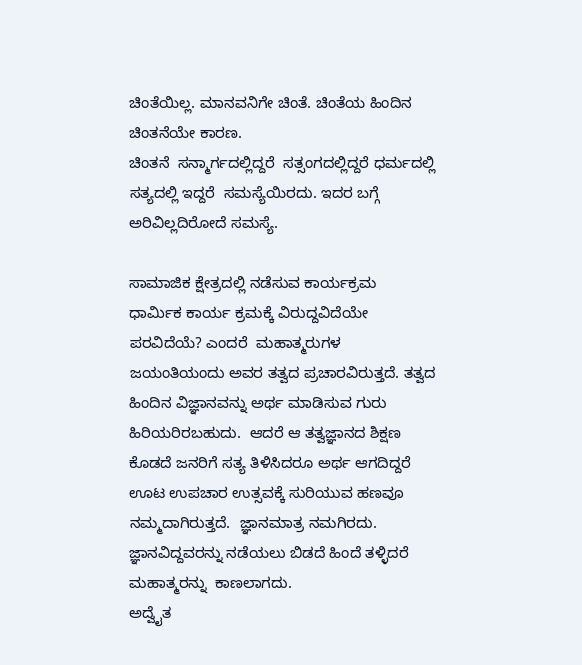ಚಿಂತೆಯಿಲ್ಲ. ಮಾನವನಿಗೇ ಚಿಂತೆ. ಚಿಂತೆಯ ಹಿಂದಿನ ಚಿಂತನೆಯೇ ಕಾರಣ.
ಚಿಂತನೆ  ಸನ್ಮಾರ್ಗದಲ್ಲಿದ್ದರೆ  ಸತ್ಸಂಗದಲ್ಲಿದ್ದರೆ ಧರ್ಮದಲ್ಲಿ ಸತ್ಯದಲ್ಲಿ ಇದ್ದರೆ  ಸಮಸ್ಯೆಯಿರದು. ಇದರ ಬಗ್ಗೆ ಅರಿವಿಲ್ಲದಿರೋದೆ ಸಮಸ್ಯೆ.

ಸಾಮಾಜಿಕ ಕ್ಷೇತ್ರದಲ್ಲಿ ನಡೆಸುವ ಕಾರ್ಯಕ್ರಮ  ಧಾರ್ಮಿಕ ಕಾರ್ಯ ಕ್ರಮಕ್ಕೆ ವಿರುದ್ದವಿದೆಯೇ ಪರವಿದೆಯೆ? ಎಂದರೆ  ಮಹಾತ್ಮರುಗಳ ಜಯಂತಿಯಂದು ಅವರ ತತ್ವದ ಪ್ರಚಾರವಿರುತ್ತದೆ. ತತ್ವದ ಹಿಂದಿನ ವಿಜ್ಞಾನವನ್ನು ಅರ್ಥ ಮಾಡಿಸುವ ಗುರು ಹಿರಿಯರಿರಬಹುದು.  ಆದರೆ ಆ ತತ್ವಜ್ಞಾನದ ಶಿಕ್ಷಣ ಕೊಡದೆ ಜನರಿಗೆ ಸತ್ಯ ತಿಳಿಸಿದರೂ ಅರ್ಥ ಆಗದಿದ್ದರೆ ಊಟ ಉಪಚಾರ ಉತ್ಸವಕ್ಕೆ ಸುರಿಯುವ ಹಣವೂ ನಮ್ಮದಾಗಿರುತ್ತದೆ.  ಜ್ಞಾನ‌ಮಾತ್ರ ನಮಗಿರದು. ಜ್ಞಾನವಿದ್ದವರನ್ನು ನಡೆಯಲು ಬಿಡದೆ ಹಿಂದೆ ತಳ್ಳಿದರೆ ಮಹಾತ್ಮರನ್ನು  ಕಾಣಲಾಗದು.
ಅದ್ವೈತ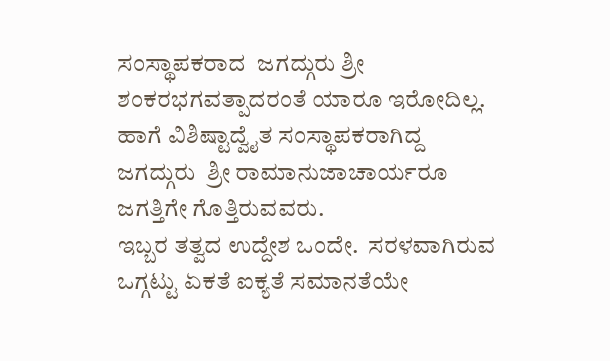ಸಂಸ್ಥಾಪಕರಾದ  ಜಗದ್ಗುರು ಶ್ರೀ ಶಂಕರಭಗವತ್ಪಾದರಂತೆ ಯಾರೂ ಇರೋದಿಲ್ಲ. ಹಾಗೆ ವಿಶಿಷ್ಟಾದ್ವೈತ ಸಂಸ್ಥಾಪಕರಾಗಿದ್ದ  ಜಗದ್ಗುರು  ಶ್ರೀ ರಾಮಾನುಜಾಚಾರ್ಯರೂ ಜಗತ್ತಿಗೇ ಗೊತ್ತಿರುವವರು.
ಇಬ್ಬರ ತತ್ವದ ಉದ್ದೇಶ ಒಂದೇ.  ಸರಳವಾಗಿರುವ ಒಗ್ಗಟ್ಟು ಏಕತೆ ಐಕ್ಯತೆ ಸಮಾನತೆಯೇ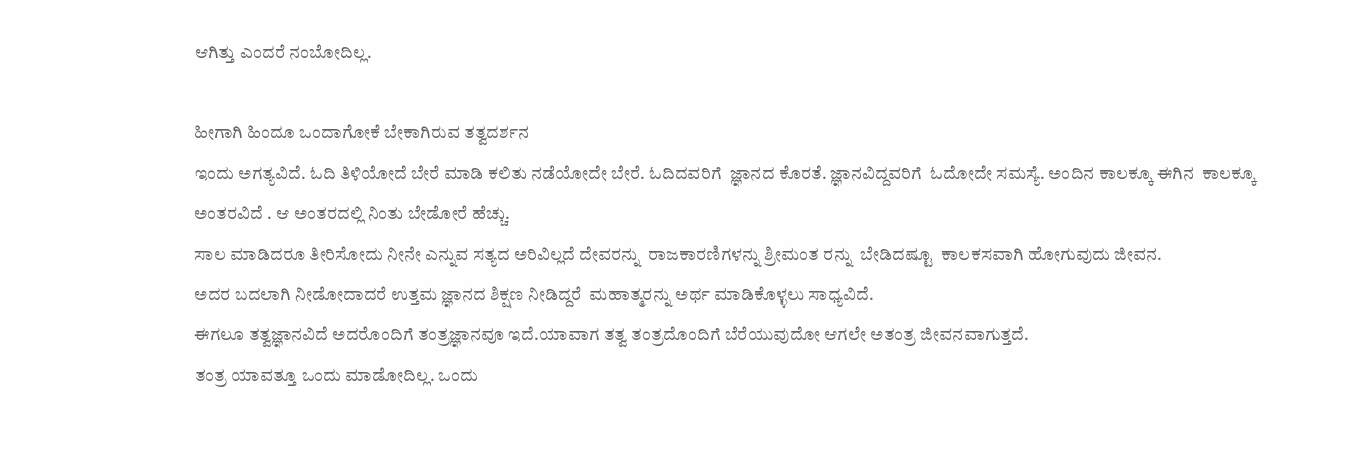ಆಗಿತ್ತು ಎಂದರೆ ನಂಬೋದಿಲ್ಲ.

ಹೀಗಾಗಿ ಹಿಂದೂ ಒಂದಾಗೋಕೆ ಬೇಕಾಗಿರುವ ತತ್ವದರ್ಶನ
ಇಂದು ಅಗತ್ಯವಿದೆ. ಓದಿ ತಿಳಿಯೋದೆ ಬೇರೆ ಮಾಡಿ ಕಲಿತು ನಡೆಯೋದೇ ಬೇರೆ. ಓದಿದವರಿಗೆ  ಜ್ಞಾನದ ಕೊರತೆ. ಜ್ಞಾನವಿದ್ದವರಿಗೆ  ಓದೋದೇ ಸಮಸ್ಯೆ. ಅಂದಿನ ಕಾಲಕ್ಕೂ ಈಗಿನ  ಕಾಲಕ್ಕೂ ಅಂತರವಿದೆ . ಆ ಅಂತರದಲ್ಲಿ ನಿಂತು ಬೇಡೋರೆ ಹೆಚ್ಚು.
ಸಾಲ ಮಾಡಿದರೂ ತೀರಿಸೋದು ನೀನೇ ಎನ್ನುವ ಸತ್ಯದ ಅರಿವಿಲ್ಲದೆ ದೇವರನ್ನು  ರಾಜಕಾರಣಿಗಳನ್ನು ಶ್ರೀಮಂತ ರನ್ನು  ಬೇಡಿದಷ್ಟೂ  ಕಾಲಕಸವಾಗಿ ಹೋಗುವುದು ಜೀವನ.
ಅದರ ಬದಲಾಗಿ ನೀಡೋದಾದರೆ ಉತ್ತಮ ಜ್ಞಾನದ ಶಿಕ್ಷಣ ನೀಡಿದ್ದರೆ  ಮಹಾತ್ಮರನ್ನು ಅರ್ಥ ಮಾಡಿಕೊಳ್ಳಲು ಸಾಧ್ಯವಿದೆ.
ಈಗಲೂ ತತ್ವಜ್ಞಾನವಿದೆ ಅದರೊಂದಿಗೆ ತಂತ್ರಜ್ಞಾನವೂ ಇದೆ.ಯಾವಾಗ ತತ್ವ ತಂತ್ರದೊಂದಿಗೆ ಬೆರೆಯುವುದೋ ಆಗಲೇ ಅತಂತ್ರ ಜೀವನವಾಗುತ್ತದೆ.
ತಂತ್ರ ಯಾವತ್ತೂ ಒಂದು ಮಾಡೋದಿಲ್ಲ. ಒಂದು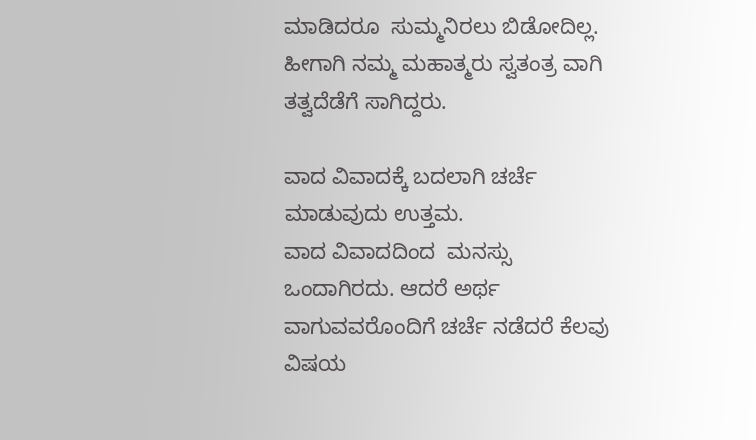ಮಾಡಿದರೂ  ಸುಮ್ಮನಿರಲು ಬಿಡೋದಿಲ್ಲ. ಹೀಗಾಗಿ ನಮ್ಮ ಮಹಾತ್ಮರು ಸ್ವತಂತ್ರ ವಾಗಿ ತತ್ವದೆಡೆಗೆ ಸಾಗಿದ್ದರು.

ವಾದ ವಿವಾದಕ್ಕೆ ಬದಲಾಗಿ ಚರ್ಚೆ ಮಾಡುವುದು ಉತ್ತಮ.
ವಾದ ವಿವಾದದಿಂದ  ಮನಸ್ಸು  ಒಂದಾಗಿರದು. ಆದರೆ ಅರ್ಥ ವಾಗುವವರೊಂದಿಗೆ ಚರ್ಚೆ ನಡೆದರೆ ಕೆಲವು ವಿಷಯ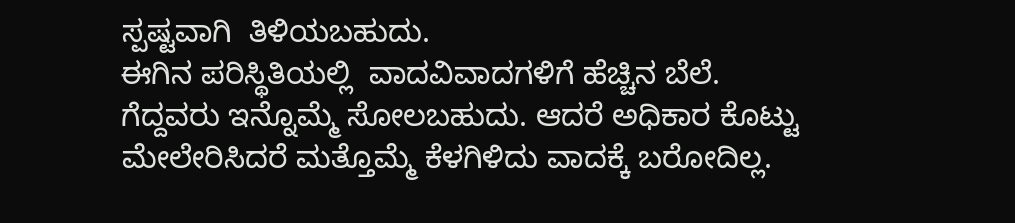ಸ್ಪಷ್ಟವಾಗಿ  ತಿಳಿಯಬಹುದು.
ಈಗಿನ ಪರಿಸ್ಥಿತಿಯಲ್ಲಿ  ವಾದವಿವಾದಗಳಿಗೆ ಹೆಚ್ಚಿನ ಬೆಲೆ.
ಗೆದ್ದವರು ಇನ್ನೊಮ್ಮೆ ಸೋಲಬಹುದು. ಆದರೆ ಅಧಿಕಾರ ಕೊಟ್ಟು ಮೇಲೇರಿಸಿದರೆ ಮತ್ತೊಮ್ಮೆ ಕೆಳಗಿಳಿದು ವಾದಕ್ಕೆ ಬರೋದಿಲ್ಲ.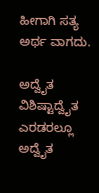ಹೀಗಾಗಿ ಸತ್ಯ ಅರ್ಥ ವಾಗದು.

ಅದ್ವೈತ ವಿಶಿಷ್ಟಾದ್ವೈತ ಎರಡರಲ್ಲೂ ಅದ್ವೈತ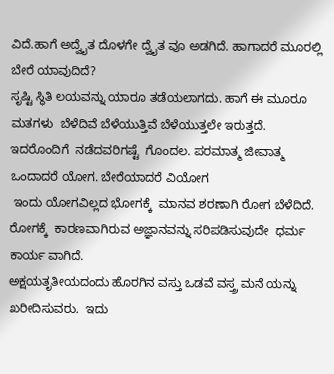ವಿದೆ.ಹಾಗೆ ಅದ್ವೈತ ದೊಳಗೇ ದ್ವೈತ ವೂ ಅಡಗಿದೆ. ಹಾಗಾದರೆ ಮೂರಲ್ಲಿ  ಬೇರೆ ಯಾವುದಿದೆ?
ಸೃಷ್ಟಿ ಸ್ಥಿತಿ ಲಯವನ್ನು ಯಾರೂ ತಡೆಯಲಾಗದು. ಹಾಗೆ ಈ ಮೂರೂ ಮತಗಳು  ಬೆಳೆದಿವೆ ಬೆಳೆಯುತ್ತಿವೆ ಬೆಳೆಯುತ್ತಲೇ ಇರುತ್ತದೆ.
ಇದರೊಂದಿಗೆ  ನಡೆದವರಿಗಷ್ಟೆ  ಗೊಂದಲ. ಪರಮಾತ್ಮ ಜೀವಾತ್ಮ ಒಂದಾದರೆ ಯೋಗ. ಬೇರೆಯಾದರೆ ವಿಯೋಗ
 ಇಂದು ಯೋಗವಿಲ್ಲದ ಭೋಗಕ್ಕೆ  ಮಾನವ ಶರಣಾಗಿ ರೋಗ ಬೆಳೆದಿದೆ. ರೋಗಕ್ಕೆ  ಕಾರಣವಾಗಿರುವ ಅಜ್ಞಾನವನ್ನು ಸರಿಪಡಿಸುವುದೇ  ಧರ್ಮ ಕಾರ್ಯ ವಾಗಿದೆ.
ಅಕ್ಷಯತೃತೀಯದಂದು ಹೊರಗಿನ ವಸ್ತು ಒಡವೆ ವಸ್ತ್ರ ಮನೆ ಯನ್ನು ಖರೀದಿಸುವರು.  ಇದು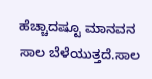ಹೆಚ್ಚಾದಷ್ಟೂ ಮಾನವನ ಸಾಲ ಬೆಳೆಯುತ್ತದೆ.ಸಾಲ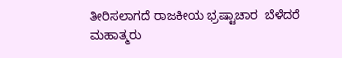ತೀರಿಸಲಾಗದೆ ರಾಜಕೀಯ ಭ್ರಷ್ಟಾಚಾರ  ಬೆಳೆದರೆ ಮಹಾತ್ಮರು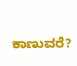ಕಾಣುವರೆ?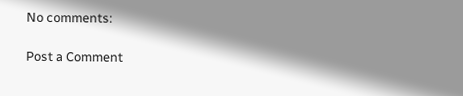No comments:

Post a Comment